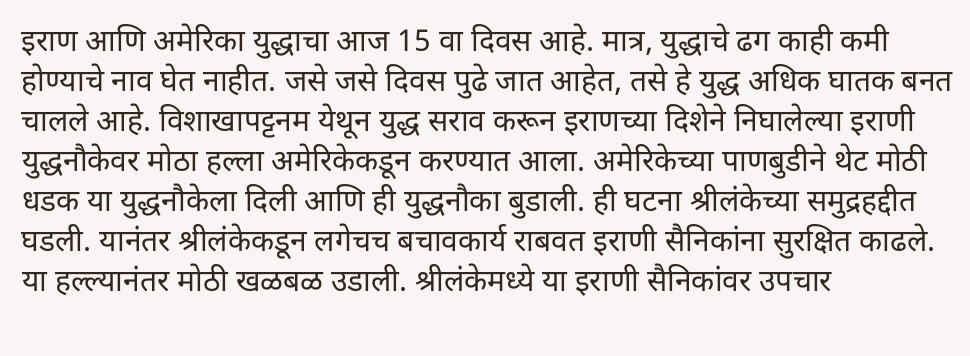इराण आणि अमेरिका युद्धाचा आज 15 वा दिवस आहे. मात्र, युद्धाचे ढग काही कमी होण्याचे नाव घेत नाहीत. जसे जसे दिवस पुढे जात आहेत, तसे हे युद्ध अधिक घातक बनत चालले आहे. विशाखापट्टनम येथून युद्ध सराव करून इराणच्या दिशेने निघालेल्या इराणी युद्धनौकेवर मोठा हल्ला अमेरिकेकडून करण्यात आला. अमेरिकेच्या पाणबुडीने थेट मोठी धडक या युद्धनौकेला दिली आणि ही युद्धनौका बुडाली. ही घटना श्रीलंकेच्या समुद्रहद्दीत घडली. यानंतर श्रीलंकेकडून लगेचच बचावकार्य राबवत इराणी सैनिकांना सुरक्षित काढले. या हल्ल्यानंतर मोठी खळबळ उडाली. श्रीलंकेमध्ये या इराणी सैनिकांवर उपचार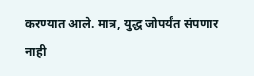करण्यात आले. मात्र, युद्ध जोपर्यंत संपणार नाही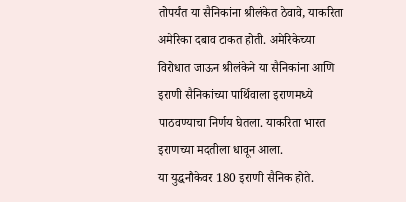तोपर्यंत या सैनिकांना श्रीलंकेत ठेवावे, याकरिता अमेरिका दबाव टाकत होती. अमेरिकेच्या विरोधात जाऊन श्रीलंकेने या सैनिकांना आणि इराणी सैनिकांच्या पार्थिवाला इराणमध्ये पाठवण्याचा निर्णय घेतला. याकरिता भारत इराणच्या मदतीला धावून आला.
या युद्धनौकेवर 180 इराणी सैनिक होते.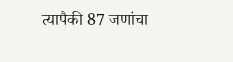त्यापैकी 87 जणांचा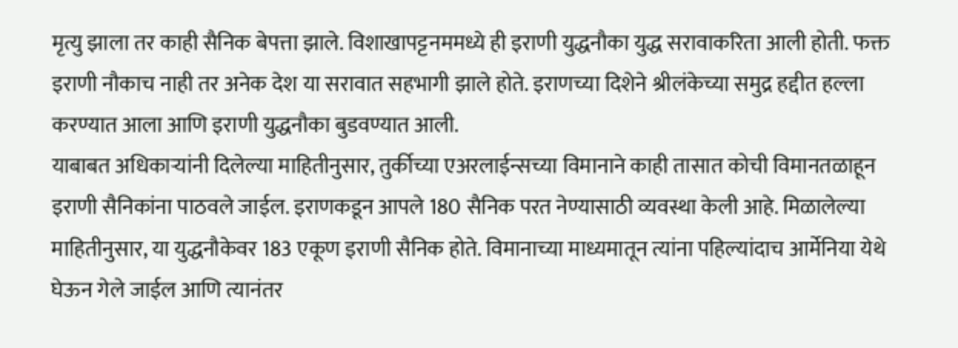मृत्यु झाला तर काही सैनिक बेपत्ता झाले. विशाखापट्टनममध्ये ही इराणी युद्धनौका युद्ध सरावाकरिता आली होती. फक्त इराणी नौकाच नाही तर अनेक देश या सरावात सहभागी झाले होते. इराणच्या दिशेने श्रीलंकेच्या समुद्र हद्दीत हल्ला करण्यात आला आणि इराणी युद्धनौका बुडवण्यात आली.
याबाबत अधिकाऱ्यांनी दिलेल्या माहितीनुसार, तुर्कीच्या एअरलाईन्सच्या विमानाने काही तासात कोची विमानतळाहून इराणी सैनिकांना पाठवले जाईल. इराणकडून आपले 180 सैनिक परत नेण्यासाठी व्यवस्था केली आहे. मिळालेल्या माहितीनुसार, या युद्धनौकेवर 183 एकूण इराणी सैनिक होते. विमानाच्या माध्यमातून त्यांना पहिल्यांदाच आर्मेनिया येथे घेऊन गेले जाईल आणि त्यानंतर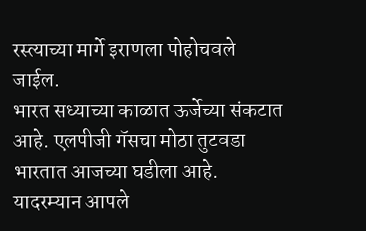रस्त्याच्या मार्गे इराणला पोहोचवले जाईल.
भारत सध्याच्या काळात ऊर्जेच्या संकटात आहे. एलपीजी गॅसचा मोठा तुटवडा भारतात आजच्या घडीला आहे. यादरम्यान आपले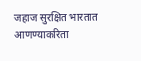जहाज सुरक्षित भारतात आणण्याकरिता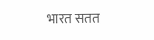भारत सतत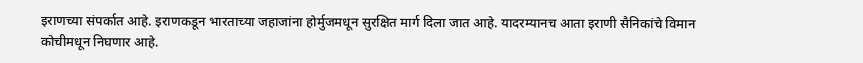इराणच्या संपर्कात आहे. इराणकडून भारताच्या जहाजांना होर्मुजमधून सुरक्षित मार्ग दिला जात आहे. यादरम्यानच आता इराणी सैनिकांचे विमान कोचीमधून निघणार आहे.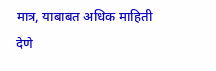मात्र, याबाबत अधिक माहिती देणे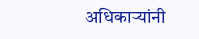अधिकाऱ्यांनी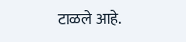टाळले आहे.